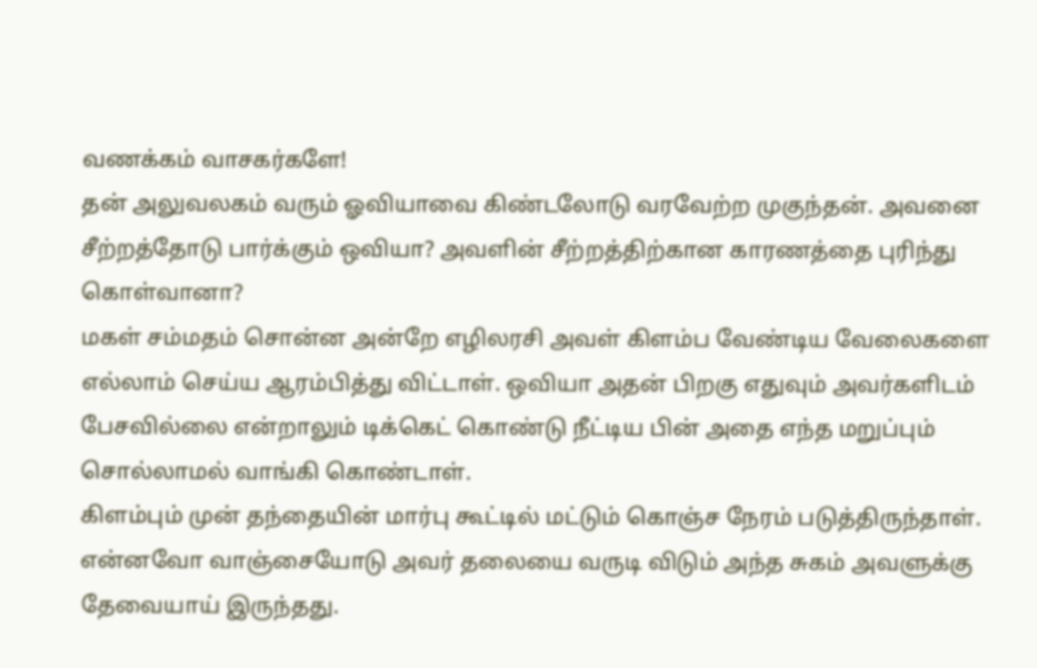வணக்கம் வாசகர்களே!
தன் அலுவலகம் வரும் ஓவியாவை கிண்டலோடு வரவேற்ற முகுந்தன். அவனை சீற்றத்தோடு பார்க்கும் ஒவியா? அவளின் சீற்றத்திற்கான காரணத்தை புரிந்து கொள்வானா?
மகள் சம்மதம் சொன்ன அன்றே எழிலரசி அவள் கிளம்ப வேண்டிய வேலைகளை எல்லாம் செய்ய ஆரம்பித்து விட்டாள். ஒவியா அதன் பிறகு எதுவும் அவர்களிடம் பேசவில்லை என்றாலும் டிக்கெட் கொண்டு நீட்டிய பின் அதை எந்த மறுப்பும் சொல்லாமல் வாங்கி கொண்டாள்.
கிளம்பும் முன் தந்தையின் மார்பு கூட்டில் மட்டும் கொஞ்ச நேரம் படுத்திருந்தாள். என்னவோ வாஞ்சையோடு அவர் தலையை வருடி விடும் அந்த சுகம் அவளுக்கு தேவையாய் இருந்தது.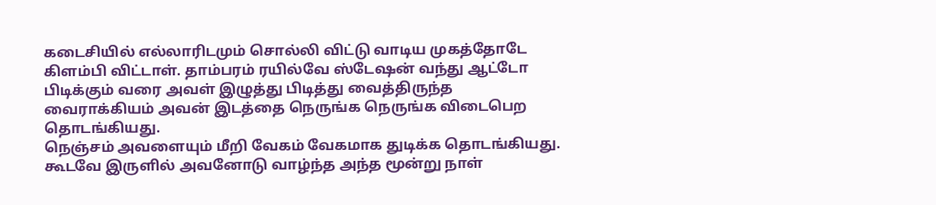கடைசியில் எல்லாரிடமும் சொல்லி விட்டு வாடிய முகத்தோடே கிளம்பி விட்டாள். தாம்பரம் ரயில்வே ஸ்டேஷன் வந்து ஆட்டோ பிடிக்கும் வரை அவள் இழுத்து பிடித்து வைத்திருந்த வைராக்கியம் அவன் இடத்தை நெருங்க நெருங்க விடைபெற தொடங்கியது.
நெஞ்சம் அவளையும் மீறி வேகம் வேகமாக துடிக்க தொடங்கியது. கூடவே இருளில் அவனோடு வாழ்ந்த அந்த மூன்று நாள்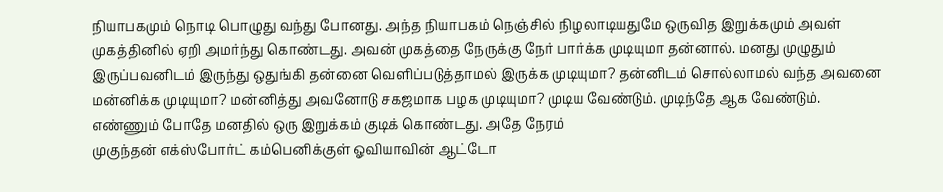நியாபகமும் நொடி பொழுது வந்து போனது. அந்த நியாபகம் நெஞ்சில் நிழலாடியதுமே ஒருவித இறுக்கமும் அவள் முகத்தினில் ஏறி அமர்ந்து கொண்டது. அவன் முகத்தை நேருக்கு நேர் பார்க்க முடியுமா தன்னால். மனது முழுதும் இருப்பவனிடம் இருந்து ஒதுங்கி தன்னை வெளிப்படுத்தாமல் இருக்க முடியுமா? தன்னிடம் சொல்லாமல் வந்த அவனை மன்னிக்க முடியுமா? மன்னித்து அவனோடு சகஜமாக பழக முடியுமா? முடிய வேண்டும். முடிந்தே ஆக வேண்டும்.
எண்ணும் போதே மனதில் ஒரு இறுக்கம் குடிக் கொண்டது. அதே நேரம்
முகுந்தன் எக்ஸ்போர்ட் கம்பெனிக்குள் ஓவியாவின் ஆட்டோ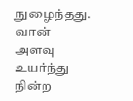நுழைந்தது. வான் அளவு உயர்ந்து நின்ற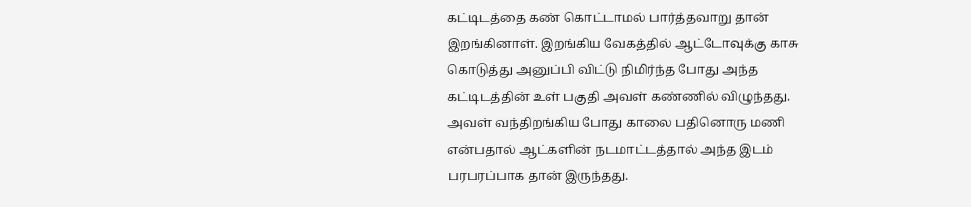கட்டிடத்தை கண் கொட்டாமல் பார்த்தவாறு தான் இறங்கினாள். இறங்கிய வேகத்தில் ஆட்டோவுக்கு காசு கொடுத்து அனுப்பி விட்டு நிமிர்ந்த போது அந்த கட்டிடத்தின் உள் பகுதி அவள் கண்ணில் விழுந்தது. அவள் வந்திறங்கிய போது காலை பதினொரு மணி என்பதால் ஆட்களின் நடமாட்டத்தால் அந்த இடம் பரபரப்பாக தான் இருந்தது.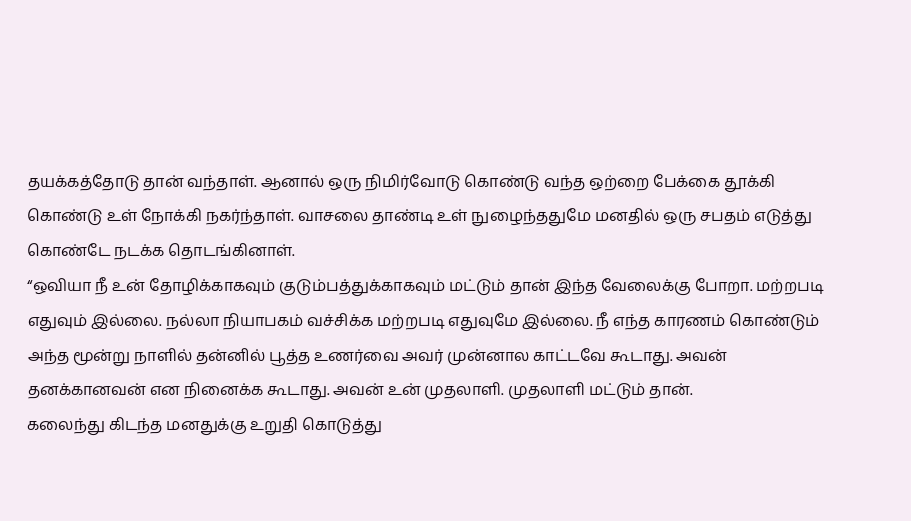தயக்கத்தோடு தான் வந்தாள். ஆனால் ஒரு நிமிர்வோடு கொண்டு வந்த ஒற்றை பேக்கை தூக்கி கொண்டு உள் நோக்கி நகர்ந்தாள். வாசலை தாண்டி உள் நுழைந்ததுமே மனதில் ஒரு சபதம் எடுத்து கொண்டே நடக்க தொடங்கினாள்.
“ஒவியா நீ உன் தோழிக்காகவும் குடும்பத்துக்காகவும் மட்டும் தான் இந்த வேலைக்கு போறா. மற்றபடி எதுவும் இல்லை. நல்லா நியாபகம் வச்சிக்க மற்றபடி எதுவுமே இல்லை. நீ எந்த காரணம் கொண்டும் அந்த மூன்று நாளில் தன்னில் பூத்த உணர்வை அவர் முன்னால காட்டவே கூடாது. அவன் தனக்கானவன் என நினைக்க கூடாது. அவன் உன் முதலாளி. முதலாளி மட்டும் தான்.
கலைந்து கிடந்த மனதுக்கு உறுதி கொடுத்து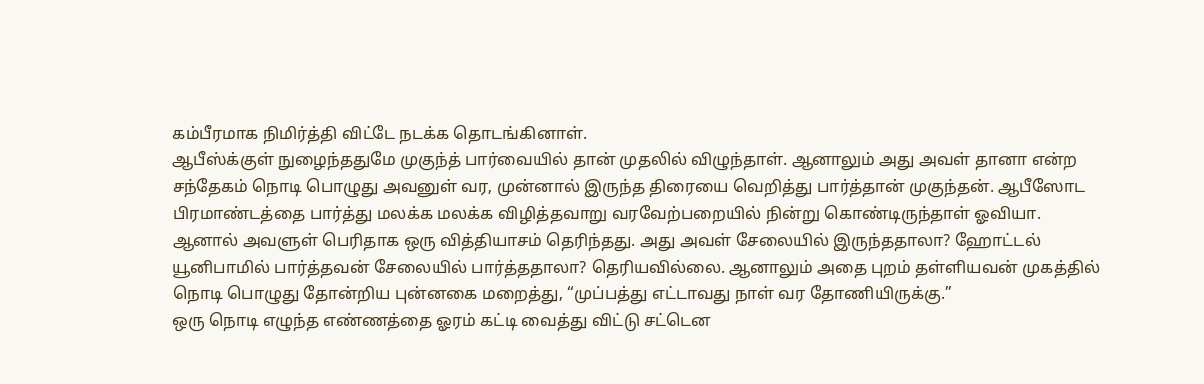கம்பீரமாக நிமிர்த்தி விட்டே நடக்க தொடங்கினாள்.
ஆபீஸ்க்குள் நுழைந்ததுமே முகுந்த் பார்வையில் தான் முதலில் விழுந்தாள். ஆனாலும் அது அவள் தானா என்ற சந்தேகம் நொடி பொழுது அவனுள் வர, முன்னால் இருந்த திரையை வெறித்து பார்த்தான் முகுந்தன். ஆபீஸோட பிரமாண்டத்தை பார்த்து மலக்க மலக்க விழித்தவாறு வரவேற்பறையில் நின்று கொண்டிருந்தாள் ஓவியா. ஆனால் அவளுள் பெரிதாக ஒரு வித்தியாசம் தெரிந்தது. அது அவள் சேலையில் இருந்ததாலா? ஹோட்டல் யூனிபாமில் பார்த்தவன் சேலையில் பார்த்ததாலா? தெரியவில்லை. ஆனாலும் அதை புறம் தள்ளியவன் முகத்தில் நொடி பொழுது தோன்றிய புன்னகை மறைத்து, “முப்பத்து எட்டாவது நாள் வர தோணியிருக்கு.”
ஒரு நொடி எழுந்த எண்ணத்தை ஓரம் கட்டி வைத்து விட்டு சட்டென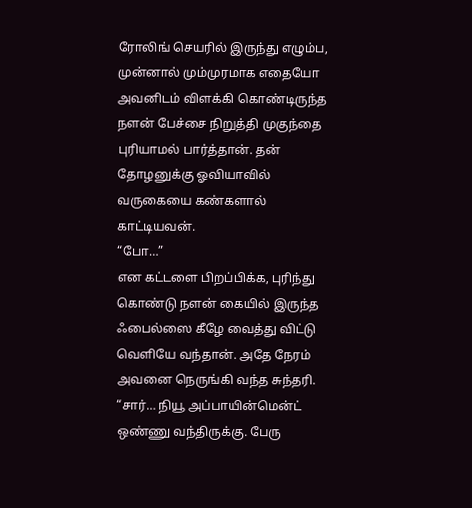ரோலிங் செயரில் இருந்து எழும்ப,
முன்னால் மும்முரமாக எதையோ அவனிடம் விளக்கி கொண்டிருந்த நளன் பேச்சை நிறுத்தி முகுந்தை புரியாமல் பார்த்தான். தன் தோழனுக்கு ஓவியாவில் வருகையை கண்களால் காட்டியவன்.
“போ…”
என கட்டளை பிறப்பிக்க, புரிந்து கொண்டு நளன் கையில் இருந்த ஃபைல்ஸை கீழே வைத்து விட்டு வெளியே வந்தான். அதே நேரம் அவனை நெருங்கி வந்த சுந்தரி.
“சார்… நியூ அப்பாயின்மென்ட் ஒண்ணு வந்திருக்கு. பேரு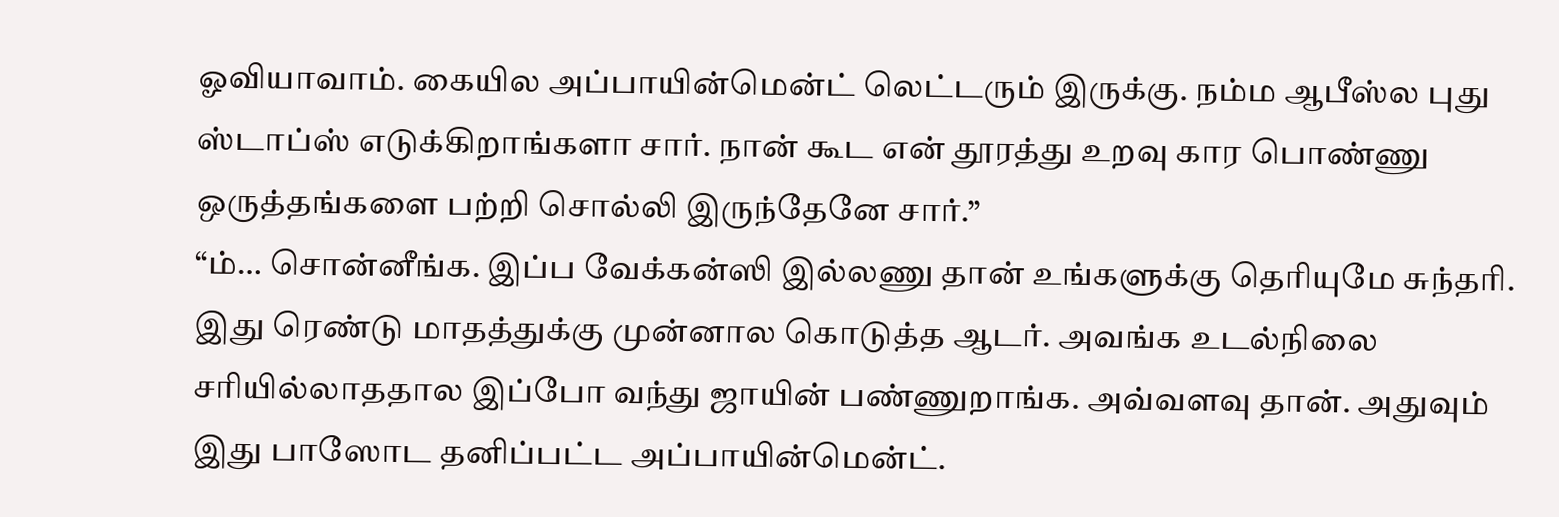ஓவியாவாம். கையில அப்பாயின்மென்ட் லெட்டரும் இருக்கு. நம்ம ஆபீஸ்ல புது ஸ்டாப்ஸ் எடுக்கிறாங்களா சார். நான் கூட என் தூரத்து உறவு கார பொண்ணு ஒருத்தங்களை பற்றி சொல்லி இருந்தேனே சார்.”
“ம்… சொன்னீங்க. இப்ப வேக்கன்ஸி இல்லணு தான் உங்களுக்கு தெரியுமே சுந்தரி. இது ரெண்டு மாதத்துக்கு முன்னால கொடுத்த ஆடர். அவங்க உடல்நிலை சரியில்லாததால இப்போ வந்து ஜாயின் பண்ணுறாங்க. அவ்வளவு தான். அதுவும் இது பாஸோட தனிப்பட்ட அப்பாயின்மென்ட்.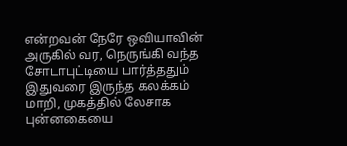என்றவன் நேரே ஒவியாவின் அருகில் வர, நெருங்கி வந்த சோடாபுட்டியை பார்த்ததும் இதுவரை இருந்த கலக்கம் மாறி, முகத்தில் லேசாக புன்னகையை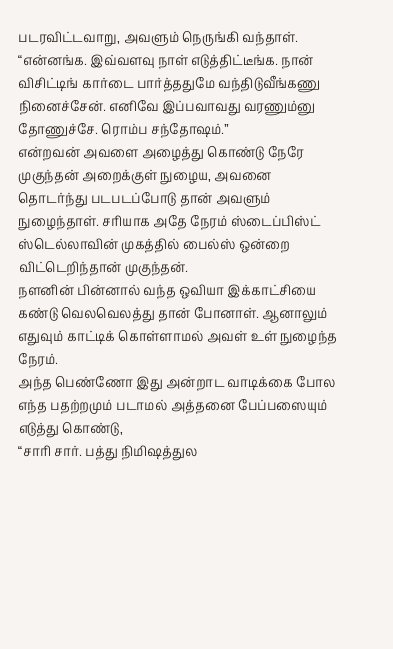படரவிட்டவாறு, அவளும் நெருங்கி வந்தாள்.
“என்னங்க. இவ்வளவு நாள் எடுத்திட்டீங்க. நான் விசிட்டிங் கார்டை பார்த்ததுமே வந்திடுவீங்கணு நினைச்சேன். எனிவே இப்பவாவது வரணும்னு தோணுச்சே. ரொம்ப சந்தோஷம்.”
என்றவன் அவளை அழைத்து கொண்டு நேரே முகுந்தன் அறைக்குள் நுழைய, அவனை தொடர்ந்து படபடப்போடு தான் அவளும் நுழைந்தாள். சரியாக அதே நேரம் ஸ்டைப்பிஸ்ட் ஸ்டெல்லாவின் முகத்தில் பைல்ஸ் ஒன்றை விட்டெறிந்தான் முகுந்தன்.
நளனின் பின்னால் வந்த ஒவியா இக்காட்சியை கண்டு வெலவெலத்து தான் போனாள். ஆனாலும் எதுவும் காட்டிக் கொள்ளாமல் அவள் உள் நுழைந்த நேரம்.
அந்த பெண்ணோ இது அன்றாட வாடிக்கை போல எந்த பதற்றமும் படாமல் அத்தனை பேப்பஸையும் எடுத்து கொண்டு,
“சாரி சார். பத்து நிமிஷத்துல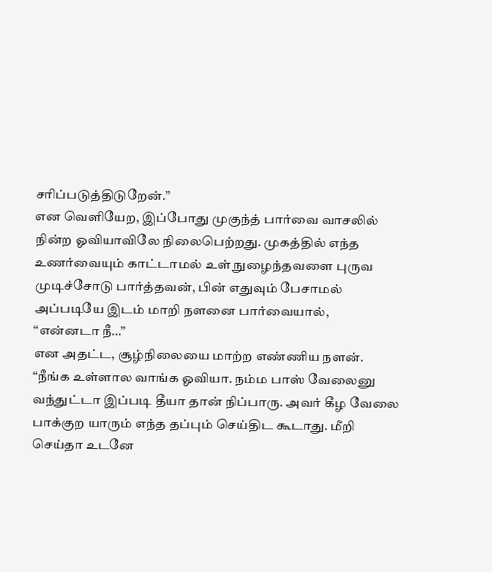சரிப்படுத்திடுறேன்.”
என வெளியேற, இப்போது முகுந்த் பார்வை வாசலில் நின்ற ஓவியாவிலே நிலைபெற்றது. முகத்தில் எந்த உணர்வையும் காட்டாமல் உள் நுழைந்தவளை புருவ முடிச்சோடு பார்த்தவன், பின் எதுவும் பேசாமல் அப்படியே இடம் மாறி நளனை பார்வையால்,
“என்னடா நீ…”
என அதட்ட, சூழ்நிலையை மாற்ற எண்ணிய நளன்.
“நீங்க உள்ளால வாங்க ஓவியா. நம்ம பாஸ் வேலைனு வந்துட்டா இப்படி தீயா தான் நிப்பாரு. அவர் கீழ வேலை பாக்குற யாரும் எந்த தப்பும் செய்திட கூடாது. மீறி செய்தா உடனே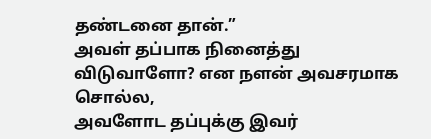தண்டனை தான்.”
அவள் தப்பாக நினைத்து விடுவாளோ? என நளன் அவசரமாக சொல்ல,
அவளோட தப்புக்கு இவர்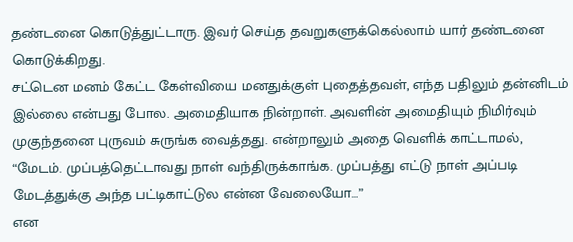தண்டனை கொடுத்துட்டாரு. இவர் செய்த தவறுகளுக்கெல்லாம் யார் தண்டனை கொடுக்கிறது.
சட்டென மனம் கேட்ட கேள்வியை மனதுக்குள் புதைத்தவள், எந்த பதிலும் தன்னிடம் இல்லை என்பது போல. அமைதியாக நின்றாள். அவளின் அமைதியும் நிமிர்வும் முகுந்தனை புருவம் சுருங்க வைத்தது. என்றாலும் அதை வெளிக் காட்டாமல்,
“மேடம். முப்பத்தெட்டாவது நாள் வந்திருக்காங்க. முப்பத்து எட்டு நாள் அப்படி மேடத்துக்கு அந்த பட்டிகாட்டுல என்ன வேலையோ…”
என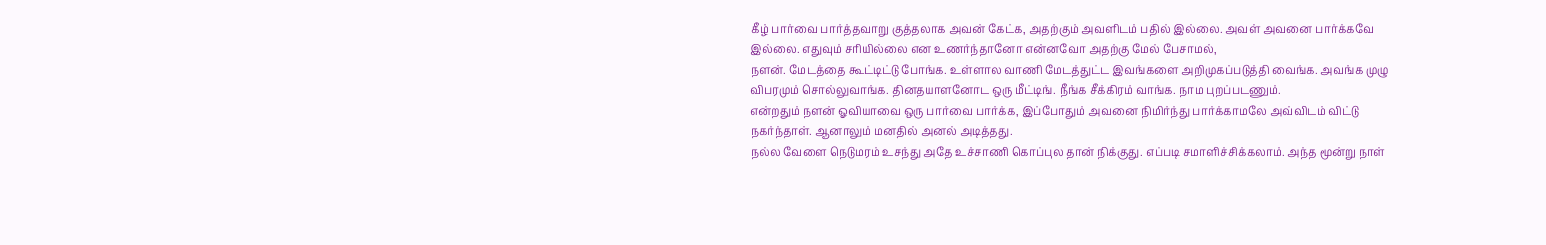கீழ் பார்வை பார்த்தவாறு குத்தலாக அவன் கேட்க, அதற்கும் அவளிடம் பதில் இல்லை. அவள் அவனை பார்க்கவே இல்லை. எதுவும் சரியில்லை என உணர்ந்தானோ என்னவோ அதற்கு மேல் பேசாமல்,
நளன். மேடத்தை கூட்டிட்டு போங்க. உள்ளால வாணி மேடத்துட்ட இவங்களை அறிமுகப்படுத்தி வைங்க. அவங்க முழு விபரமும் சொல்லுவாங்க. தினதயாளனோட ஒரு மீட்டிங். நீங்க சீக்கிரம் வாங்க. நாம புறப்படணும்.
என்றதும் நளன் ஓவியாவை ஒரு பார்வை பார்க்க, இப்போதும் அவனை நிமிர்ந்து பார்க்காமலே அவ்விடம் விட்டு நகர்ந்தாள். ஆனாலும் மனதில் அனல் அடித்தது.
நல்ல வேளை நெடுமரம் உசந்து அதே உச்சாணி கொப்புல தான் நிக்குது. எப்படி சமாளிச்சிக்கலாம். அந்த மூன்று நாள்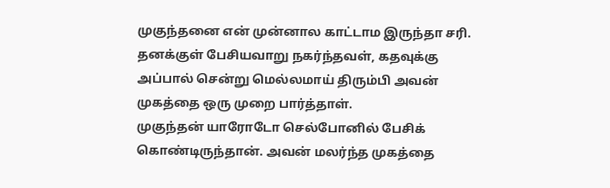முகுந்தனை என் முன்னால காட்டாம இருந்தா சரி.
தனக்குள் பேசியவாறு நகர்ந்தவள், கதவுக்கு அப்பால் சென்று மெல்லமாய் திரும்பி அவன் முகத்தை ஒரு முறை பார்த்தாள்.
முகுந்தன் யாரோடோ செல்போனில் பேசிக் கொண்டிருந்தான். அவன் மலர்ந்த முகத்தை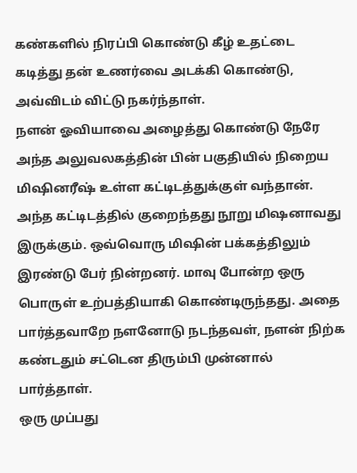கண்களில் நிரப்பி கொண்டு கீழ் உதட்டை கடித்து தன் உணர்வை அடக்கி கொண்டு, அவ்விடம் விட்டு நகர்ந்தாள்.
நளன் ஓவியாவை அழைத்து கொண்டு நேரே அந்த அலுவலகத்தின் பின் பகுதியில் நிறைய மிஷினரீஷ் உள்ள கட்டிடத்துக்குள் வந்தான். அந்த கட்டிடத்தில் குறைந்தது நூறு மிஷனாவது இருக்கும். ஒவ்வொரு மிஷின் பக்கத்திலும் இரண்டு பேர் நின்றனர். மாவு போன்ற ஒரு பொருள் உற்பத்தியாகி கொண்டிருந்தது. அதை பார்த்தவாறே நளனோடு நடந்தவள், நளன் நிற்க கண்டதும் சட்டென திரும்பி முன்னால் பார்த்தாள்.
ஒரு முப்பது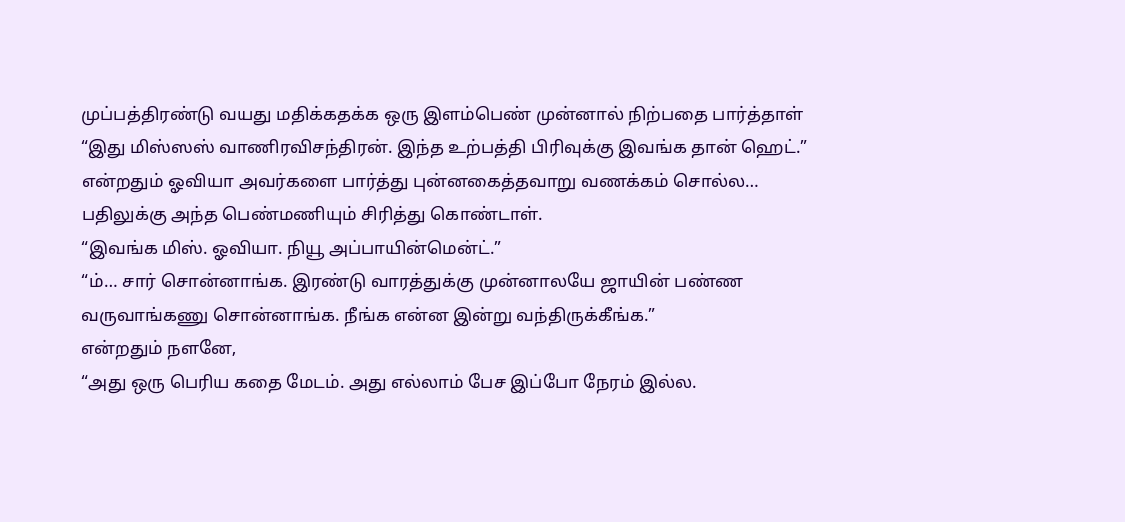முப்பத்திரண்டு வயது மதிக்கதக்க ஒரு இளம்பெண் முன்னால் நிற்பதை பார்த்தாள்
“இது மிஸ்ஸஸ் வாணிரவிசந்திரன். இந்த உற்பத்தி பிரிவுக்கு இவங்க தான் ஹெட்.”
என்றதும் ஓவியா அவர்களை பார்த்து புன்னகைத்தவாறு வணக்கம் சொல்ல… பதிலுக்கு அந்த பெண்மணியும் சிரித்து கொண்டாள்.
“இவங்க மிஸ். ஓவியா. நியூ அப்பாயின்மென்ட்.”
“ம்… சார் சொன்னாங்க. இரண்டு வாரத்துக்கு முன்னாலயே ஜாயின் பண்ண வருவாங்கணு சொன்னாங்க. நீங்க என்ன இன்று வந்திருக்கீங்க.”
என்றதும் நளனே,
“அது ஒரு பெரிய கதை மேடம். அது எல்லாம் பேச இப்போ நேரம் இல்ல.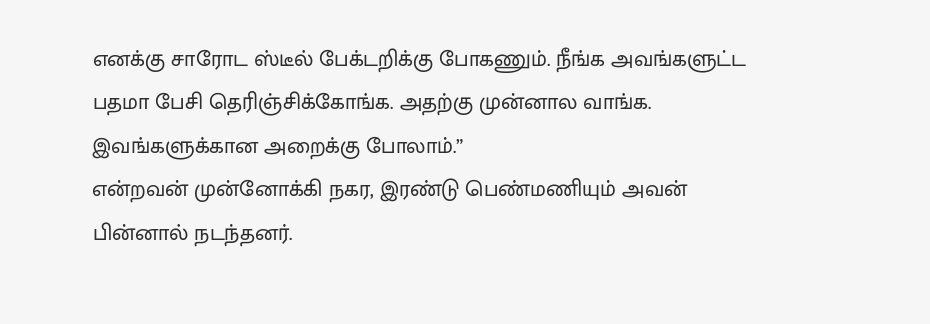எனக்கு சாரோட ஸ்டீல் பேக்டறிக்கு போகணும். நீங்க அவங்களுட்ட பதமா பேசி தெரிஞ்சிக்கோங்க. அதற்கு முன்னால வாங்க. இவங்களுக்கான அறைக்கு போலாம்.”
என்றவன் முன்னோக்கி நகர, இரண்டு பெண்மணியும் அவன் பின்னால் நடந்தனர்.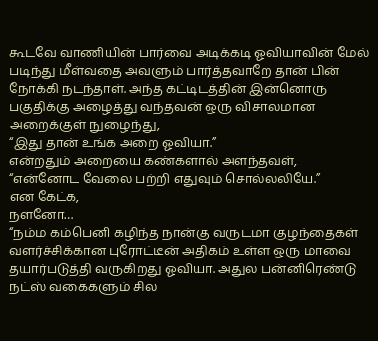கூடவே வாணியின் பார்வை அடிக்கடி ஓவியாவின் மேல் படிந்து மீள்வதை அவளும் பார்த்தவாறே தான் பின் நோக்கி நடந்தாள். அந்த கட்டிடத்தின் இன்னொரு பகுதிக்கு அழைத்து வந்தவன் ஒரு விசாலமான அறைக்குள் நுழைந்து,
“இது தான் உங்க அறை ஓவியா.”
என்றதும் அறையை கண்களால் அளந்தவள்,
“என்னோட வேலை பற்றி எதுவும் சொல்லலியே.”
என கேட்க,
நளனோ…
“நம்ம கம்பெனி கழிந்த நான்கு வருடமா குழந்தைகள் வளர்ச்சிக்கான புரோட்டீன் அதிகம் உள்ள ஒரு மாவை தயார்படுத்தி வருகிறது ஓவியா. அதுல பன்னிரெண்டு நட்ஸ் வகைகளும் சில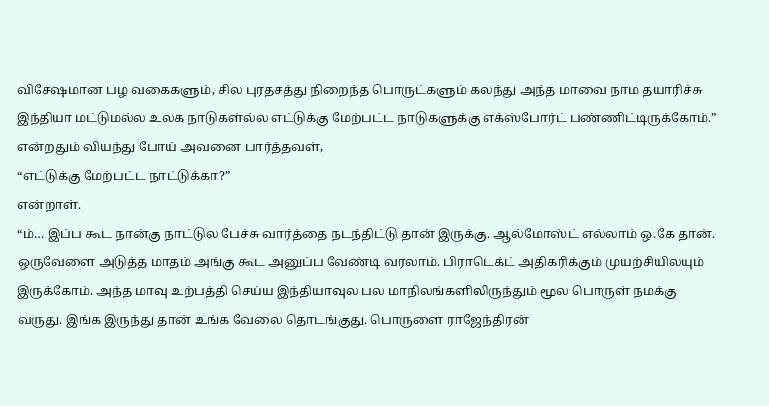விசேஷமான பழ வகைகளும், சில புரதசத்து நிறைந்த பொருட்களும் கலந்து அந்த மாவை நாம தயாரிச்சு இந்தியா மட்டுமல்ல உலக நாடுகள்ல்ல எட்டுக்கு மேற்பட்ட நாடுகளுக்கு எக்ஸ்போர்ட் பண்ணிட்டிருக்கோம்.”
என்றதும் வியந்து போய் அவனை பார்த்தவள்,
“எட்டுக்கு மேற்பட்ட நாட்டுக்கா?”
என்றாள்.
“ம்… இப்ப கூட நான்கு நாட்டுல பேச்சு வார்த்தை நடந்திட்டு தான் இருக்கு. ஆல்மோஸ்ட் எல்லாம் ஒ.கே தான். ஒருவேளை அடுத்த மாதம் அங்கு கூட அனுப்ப வேண்டி வரலாம். பிராடெக்ட் அதிகரிக்கும் முயற்சியிலயும் இருக்கோம். அந்த மாவு உற்பத்தி செய்ய இந்தியாவுல பல மாநிலங்களிலிருந்தும் மூல பொருள் நமக்கு வருது. இங்க இருந்து தான் உங்க வேலை தொடங்குது. பொருளை ராஜேந்திரன்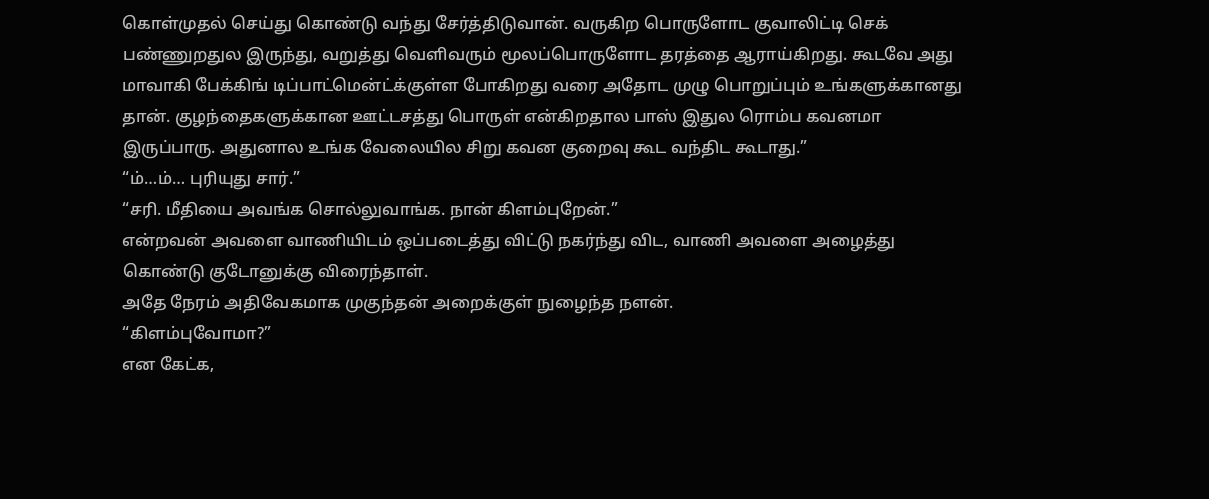கொள்முதல் செய்து கொண்டு வந்து சேர்த்திடுவான். வருகிற பொருளோட குவாலிட்டி செக் பண்ணுறதுல இருந்து, வறுத்து வெளிவரும் மூலப்பொருளோட தரத்தை ஆராய்கிறது. கூடவே அது மாவாகி பேக்கிங் டிப்பாட்மென்ட்க்குள்ள போகிறது வரை அதோட முழு பொறுப்பும் உங்களுக்கானது தான். குழந்தைகளுக்கான ஊட்டசத்து பொருள் என்கிறதால பாஸ் இதுல ரொம்ப கவனமா இருப்பாரு. அதுனால உங்க வேலையில சிறு கவன குறைவு கூட வந்திட கூடாது.”
“ம்…ம்… புரியுது சார்.”
“சரி. மீதியை அவங்க சொல்லுவாங்க. நான் கிளம்புறேன்.”
என்றவன் அவளை வாணியிடம் ஒப்படைத்து விட்டு நகர்ந்து விட, வாணி அவளை அழைத்து கொண்டு குடோனுக்கு விரைந்தாள்.
அதே நேரம் அதிவேகமாக முகுந்தன் அறைக்குள் நுழைந்த நளன்.
“கிளம்புவோமா?”
என கேட்க,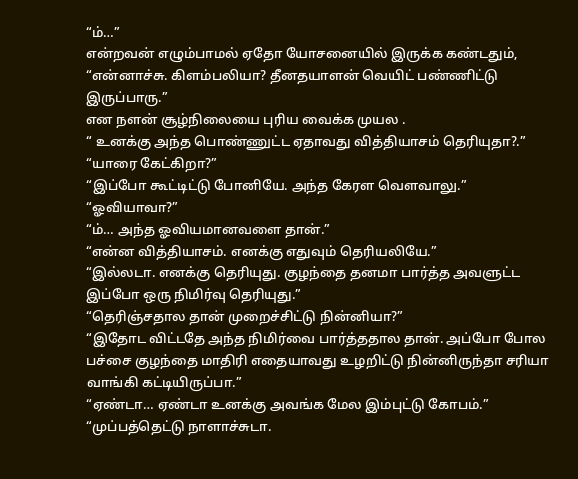“ம்…”
என்றவன் எழும்பாமல் ஏதோ யோசனையில் இருக்க கண்டதும்,
“என்னாச்சு. கிளம்பலியா? தீனதயாளன் வெயிட் பண்ணிட்டு இருப்பாரு.”
என நளன் சூழ்நிலையை புரிய வைக்க முயல .
“ உனக்கு அந்த பொண்ணுட்ட ஏதாவது வித்தியாசம் தெரியுதா?.”
“யாரை கேட்கிறா?”
“இப்போ கூட்டிட்டு போனியே. அந்த கேரள வெளவாலு.”
“ஓவியாவா?”
“ம்… அந்த ஓவியமானவளை தான்.”
“என்ன வித்தியாசம். எனக்கு எதுவும் தெரியலியே.”
“இல்லடா. எனக்கு தெரியுது. குழந்தை தனமா பார்த்த அவளுட்ட இப்போ ஒரு நிமிர்வு தெரியுது.”
“தெரிஞ்சதால தான் முறைச்சிட்டு நின்னியா?”
“இதோட விட்டதே அந்த நிமிர்வை பார்த்ததால தான். அப்போ போல பச்சை குழந்தை மாதிரி எதையாவது உழறிட்டு நின்னிருந்தா சரியா வாங்கி கட்டியிருப்பா.”
“ஏண்டா… ஏண்டா உனக்கு அவங்க மேல இம்புட்டு கோபம்.”
“முப்பத்தெட்டு நாளாச்சுடா.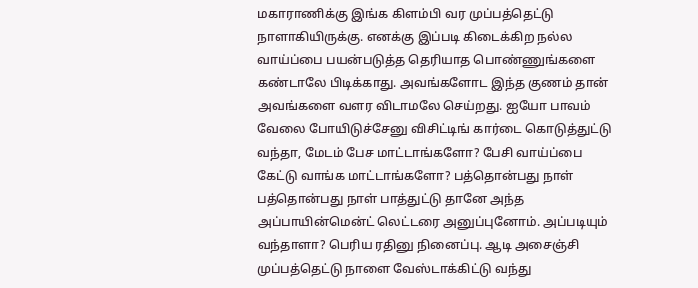மகாராணிக்கு இங்க கிளம்பி வர முப்பத்தெட்டு நாளாகியிருக்கு. எனக்கு இப்படி கிடைக்கிற நல்ல வாய்ப்பை பயன்படுத்த தெரியாத பொண்ணுங்களை கண்டாலே பிடிக்காது. அவங்களோட இந்த குணம் தான் அவங்களை வளர விடாமலே செய்றது. ஐயோ பாவம் வேலை போயிடுச்சேனு விசிட்டிங் கார்டை கொடுத்துட்டு வந்தா, மேடம் பேச மாட்டாங்களோ? பேசி வாய்ப்பை கேட்டு வாங்க மாட்டாங்களோ? பத்தொன்பது நாள் பத்தொன்பது நாள் பாத்துட்டு தானே அந்த அப்பாயின்மென்ட் லெட்டரை அனுப்புனோம். அப்படியும் வந்தாளா? பெரிய ரதினு நினைப்பு. ஆடி அசைஞ்சி முப்பத்தெட்டு நாளை வேஸ்டாக்கிட்டு வந்து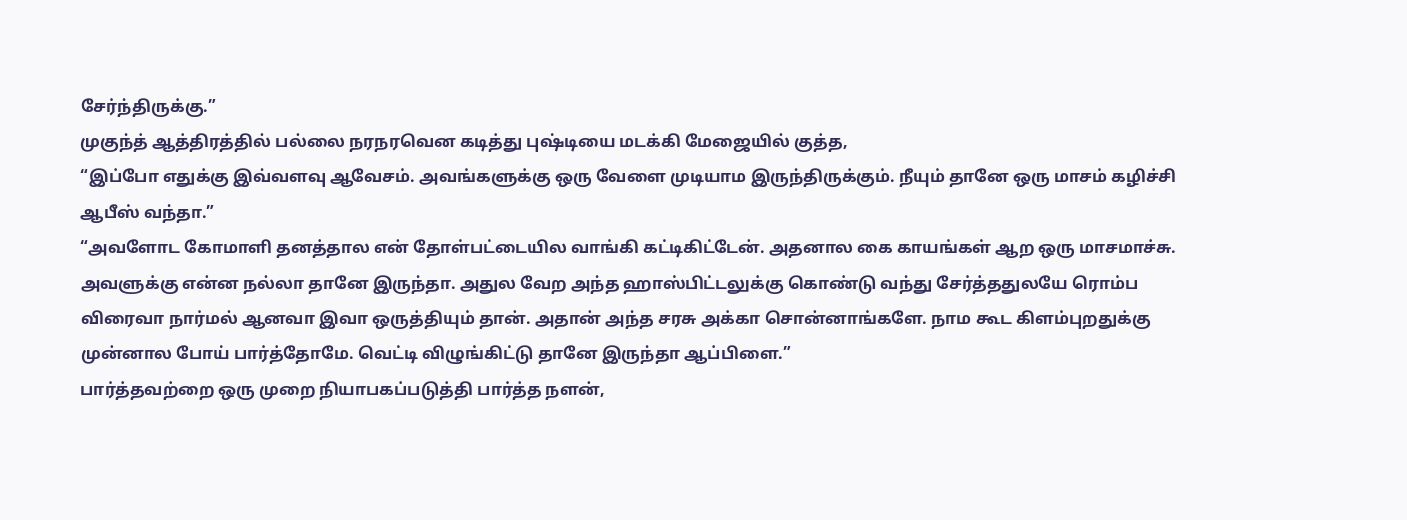சேர்ந்திருக்கு.”
முகுந்த் ஆத்திரத்தில் பல்லை நரநரவென கடித்து புஷ்டியை மடக்கி மேஜையில் குத்த,
“இப்போ எதுக்கு இவ்வளவு ஆவேசம். அவங்களுக்கு ஒரு வேளை முடியாம இருந்திருக்கும். நீயும் தானே ஒரு மாசம் கழிச்சி ஆபீஸ் வந்தா.”
“அவளோட கோமாளி தனத்தால என் தோள்பட்டையில வாங்கி கட்டிகிட்டேன். அதனால கை காயங்கள் ஆற ஒரு மாசமாச்சு. அவளுக்கு என்ன நல்லா தானே இருந்தா. அதுல வேற அந்த ஹாஸ்பிட்டலுக்கு கொண்டு வந்து சேர்த்ததுலயே ரொம்ப விரைவா நார்மல் ஆனவா இவா ஒருத்தியும் தான். அதான் அந்த சரசு அக்கா சொன்னாங்களே. நாம கூட கிளம்புறதுக்கு முன்னால போய் பார்த்தோமே. வெட்டி விழுங்கிட்டு தானே இருந்தா ஆப்பிளை.”
பார்த்தவற்றை ஒரு முறை நியாபகப்படுத்தி பார்த்த நளன்,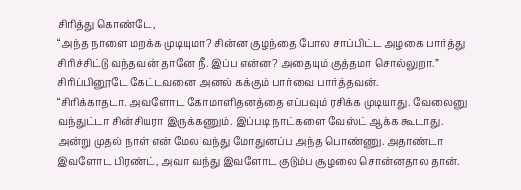சிரித்து கொண்டே,
“அந்த நாளை மறக்க முடியுமா? சின்ன குழந்தை போல சாப்பிட்ட அழகை பார்த்து சிரிச்சிட்டு வந்தவன் தானே நீ. இப்ப என்ன? அதையும் குத்தமா சொல்லுறா.”
சிரிப்பினூடே கேட்டவனை அனல் கக்கும் பார்வை பார்த்தவன்.
“சிரிக்காதடா. அவளோட கோமாளிதனத்தை எப்பவும் ரசிக்க முடியாது. வேலைனு வந்துட்டா சின்சியரா இருக்கணும். இப்படி நாட்களை வேஸ்ட் ஆக்க கூடாது. அன்று முதல் நாள் என் மேல வந்து மோதுனப்ப அந்த பொண்ணு. அதாண்டா இவளோட பிரண்ட், அவா வந்து இவளோட குடும்ப சூழலை சொன்னதால தான்.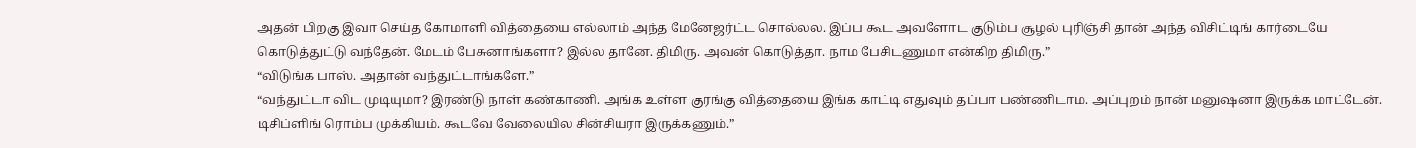அதன் பிறகு இவா செய்த கோமாளி வித்தையை எல்லாம் அந்த மேனேஜர்ட்ட சொல்லல. இப்ப கூட அவளோட குடும்ப சூழல் புரிஞ்சி தான் அந்த விசிட்டிங் கார்டையே கொடுத்துட்டு வந்தேன். மேடம் பேசுனாங்களா? இல்ல தானே. திமிரு. அவன் கொடுத்தா. நாம பேசிடணுமா என்கிற திமிரு.”
“விடுங்க பாஸ். அதான் வந்துட்டாங்களே.”
“வந்துட்டா விட முடியுமா? இரண்டு நாள் கண்காணி. அங்க உள்ள குரங்கு வித்தையை இங்க காட்டி எதுவும் தப்பா பண்ணிடாம. அப்புறம் நான் மனுஷனா இருக்க மாட்டேன். டிசிப்ளிங் ரொம்ப முக்கியம். கூடவே வேலையில சின்சியரா இருக்கணும்.”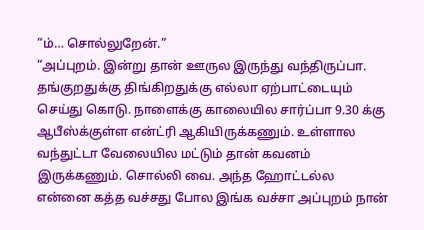“ம்… சொல்லுறேன்.”
“அப்புறம். இன்று தான் ஊருல இருந்து வந்திருப்பா. தங்குறதுக்கு திங்கிறதுக்கு எல்லா ஏற்பாட்டையும் செய்து கொடு. நாளைக்கு காலையில சார்ப்பா 9.30 க்கு ஆபீஸ்க்குள்ள என்ட்ரி ஆகியிருக்கணும். உள்ளால வந்துட்டா வேலையில மட்டும் தான் கவனம் இருக்கணும். சொல்லி வை. அந்த ஹோட்டல்ல என்னை கத்த வச்சது போல இங்க வச்சா அப்புறம் நான்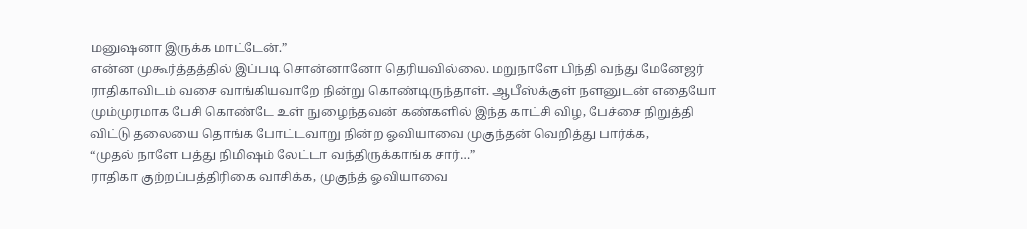மனுஷனா இருக்க மாட்டேன்.”
என்ன முகூர்த்தத்தில் இப்படி சொன்னானோ தெரியவில்லை. மறுநாளே பிந்தி வந்து மேனேஜர் ராதிகாவிடம் வசை வாங்கியவாறே நின்று கொண்டிருந்தாள். ஆபீஸ்க்குள் நளனுடன் எதையோ மும்முரமாக பேசி கொண்டே உள் நுழைந்தவன் கண்களில் இந்த காட்சி விழ, பேச்சை நிறுத்தி விட்டு தலையை தொங்க போட்டவாறு நின்ற ஓவியாவை முகுந்தன் வெறித்து பார்க்க,
“முதல் நாளே பத்து நிமிஷம் லேட்டா வந்திருக்காங்க சார்…”
ராதிகா குற்றப்பத்திரிகை வாசிக்க, முகுந்த் ஓவியாவை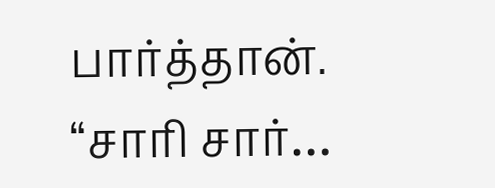பார்த்தான்.
“சாரி சார்…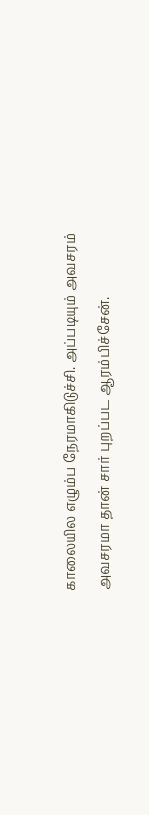காலையில எழும்ப நேரமாகிடுச்சி. அப்படியும் அவசரம் அவசரமா தான் சார் புறப்பட ஆரம்பிச்சேன்.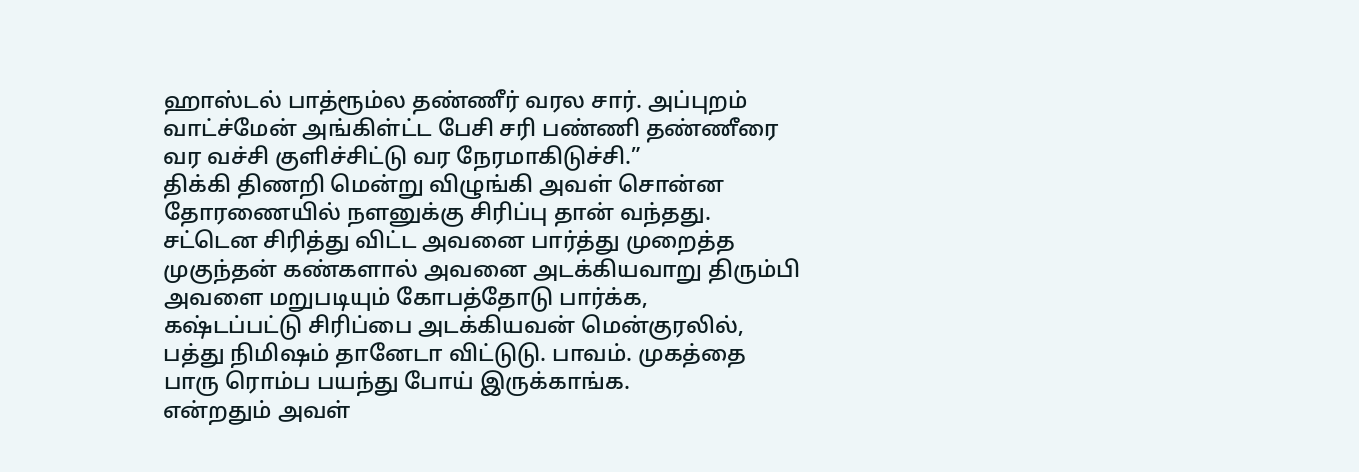ஹாஸ்டல் பாத்ரூம்ல தண்ணீர் வரல சார். அப்புறம் வாட்ச்மேன் அங்கிள்ட்ட பேசி சரி பண்ணி தண்ணீரை வர வச்சி குளிச்சிட்டு வர நேரமாகிடுச்சி.”
திக்கி திணறி மென்று விழுங்கி அவள் சொன்ன தோரணையில் நளனுக்கு சிரிப்பு தான் வந்தது. சட்டென சிரித்து விட்ட அவனை பார்த்து முறைத்த முகுந்தன் கண்களால் அவனை அடக்கியவாறு திரும்பி அவளை மறுபடியும் கோபத்தோடு பார்க்க,
கஷ்டப்பட்டு சிரிப்பை அடக்கியவன் மென்குரலில்,
பத்து நிமிஷம் தானேடா விட்டுடு. பாவம். முகத்தை பாரு ரொம்ப பயந்து போய் இருக்காங்க.
என்றதும் அவள்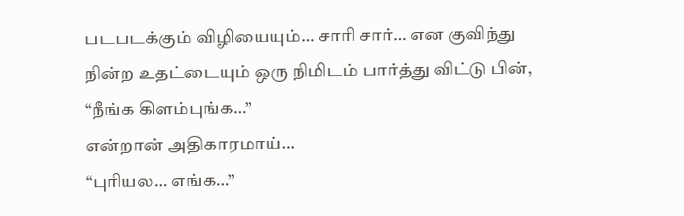படபடக்கும் விழியையும்… சாரி சார்… என குவிந்து நின்ற உதட்டையும் ஒரு நிமிடம் பார்த்து விட்டு பின்,
“நீங்க கிளம்புங்க…”
என்றான் அதிகாரமாய்…
“புரியல… எங்க…”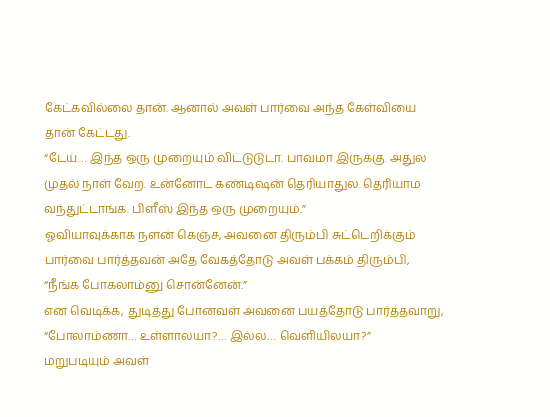கேட்கவில்லை தான். ஆனால் அவள் பார்வை அந்த கேள்வியை தான் கேட்டது.
“டேய்… இந்த ஒரு முறையும் விட்டுடுடா. பாவமா இருக்கு. அதுல முதல் நாள் வேற. உன்னோட கண்டிஷன் தெரியாதுல. தெரியாம வந்துட்டாங்க. பிளீஸ் இந்த ஒரு முறையும்.”
ஓவியாவுக்காக நளன் கெஞ்ச, அவனை திரும்பி சுட்டெறிக்கும் பார்வை பார்த்தவன் அதே வேகத்தோடு அவள் பக்கம் திரும்பி,
“நீங்க போகலாம்னு சொன்னேன்.”
என வெடிக்க, துடித்து போனவள் அவனை பயத்தோடு பார்த்தவாறு,
“போலாம்ணா… உள்ளாலயா?… இல்ல… வெளியிலயா?”
மறுபடியும் அவள்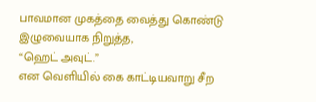பாவமான முகத்தை வைத்து கொண்டு இழுவையாக நிறுத்த,
“ஹெட் அவுட்.”
என வெளியில் கை காட்டியவாறு சீற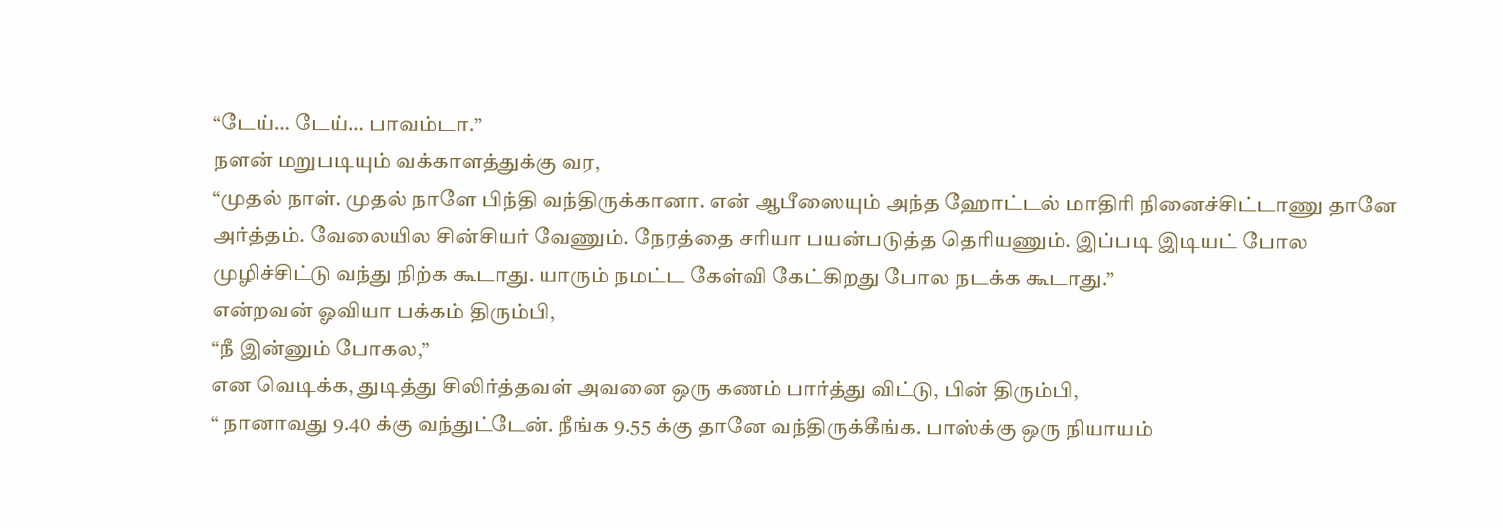“டேய்… டேய்… பாவம்டா.”
நளன் மறுபடியும் வக்காளத்துக்கு வர,
“முதல் நாள். முதல் நாளே பிந்தி வந்திருக்கானா. என் ஆபீஸையும் அந்த ஹோட்டல் மாதிரி நினைச்சிட்டாணு தானே அர்த்தம். வேலையில சின்சியர் வேணும். நேரத்தை சரியா பயன்படுத்த தெரியணும். இப்படி இடியட் போல முழிச்சிட்டு வந்து நிற்க கூடாது. யாரும் நமட்ட கேள்வி கேட்கிறது போல நடக்க கூடாது.”
என்றவன் ஓவியா பக்கம் திரும்பி,
“நீ இன்னும் போகல,”
என வெடிக்க, துடித்து சிலிர்த்தவள் அவனை ஒரு கணம் பார்த்து விட்டு, பின் திரும்பி,
“ நானாவது 9.40 க்கு வந்துட்டேன். நீங்க 9.55 க்கு தானே வந்திருக்கீங்க. பாஸ்க்கு ஒரு நியாயம்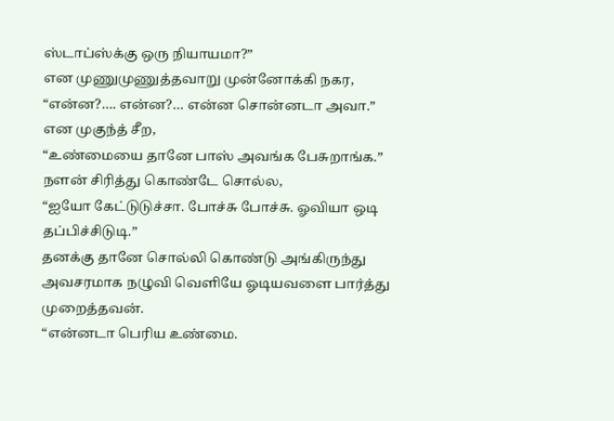ஸ்டாப்ஸ்க்கு ஒரு நியாயமா?”
என முணுமுணுத்தவாறு முன்னோக்கி நகர,
“என்ன?…. என்ன?… என்ன சொன்னடா அவா.”
என முகுந்த் சீற,
“உண்மையை தானே பாஸ் அவங்க பேசுறாங்க.”
நளன் சிரித்து கொண்டே சொல்ல,
“ஐயோ கேட்டுடுச்சா. போச்சு போச்சு. ஓவியா ஒடி தப்பிச்சிடுடி.”
தனக்கு தானே சொல்லி கொண்டு அங்கிருந்து அவசரமாக நழுவி வெளியே ஓடியவளை பார்த்து முறைத்தவன்.
“என்னடா பெரிய உண்மை.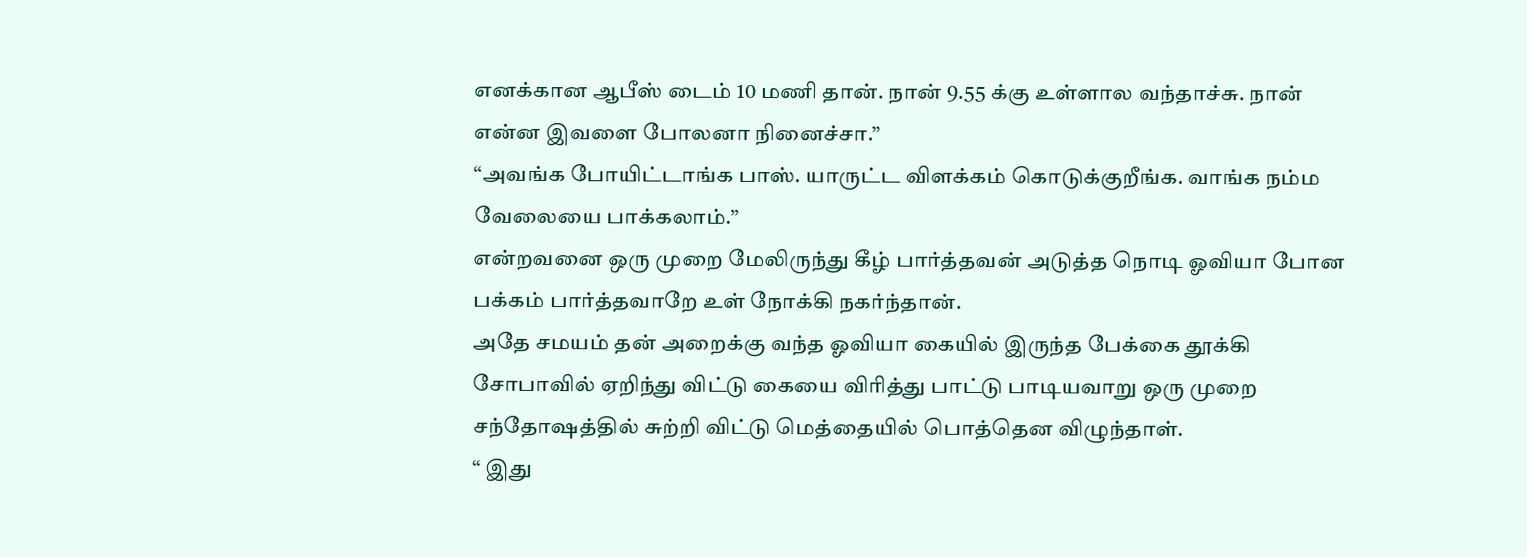எனக்கான ஆபீஸ் டைம் 10 மணி தான். நான் 9.55 க்கு உள்ளால வந்தாச்சு. நான் என்ன இவளை போலனா நினைச்சா.”
“அவங்க போயிட்டாங்க பாஸ். யாருட்ட விளக்கம் கொடுக்குறீங்க. வாங்க நம்ம வேலையை பாக்கலாம்.”
என்றவனை ஒரு முறை மேலிருந்து கீழ் பார்த்தவன் அடுத்த நொடி ஓவியா போன பக்கம் பார்த்தவாறே உள் நோக்கி நகர்ந்தான்.
அதே சமயம் தன் அறைக்கு வந்த ஓவியா கையில் இருந்த பேக்கை தூக்கி சோபாவில் ஏறிந்து விட்டு கையை விரித்து பாட்டு பாடியவாறு ஒரு முறை சந்தோஷத்தில் சுற்றி விட்டு மெத்தையில் பொத்தென விழுந்தாள்.
“ இது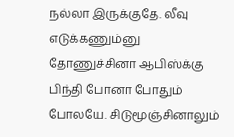நல்லா இருக்குதே. லீவு எடுக்கணும்னு தோணுச்சினா ஆபிஸ்க்கு பிந்தி போனா போதும் போலயே. சிடுமூஞ்சினாலும்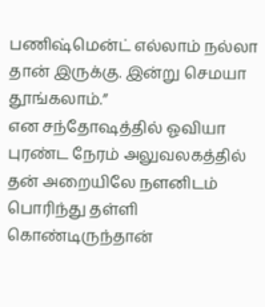பணிஷ்மென்ட் எல்லாம் நல்லா தான் இருக்கு. இன்று செமயா தூங்கலாம்.”
என சந்தோஷத்தில் ஓவியா புரண்ட நேரம் அலுவலகத்தில் தன் அறையிலே நளனிடம் பொரிந்து தள்ளி கொண்டிருந்தான்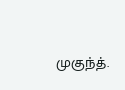முகுந்த்.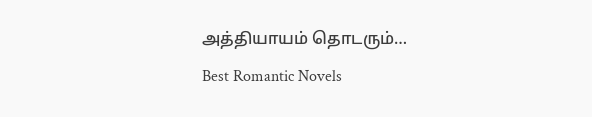அத்தியாயம் தொடரும்…
Best Romantic Novels